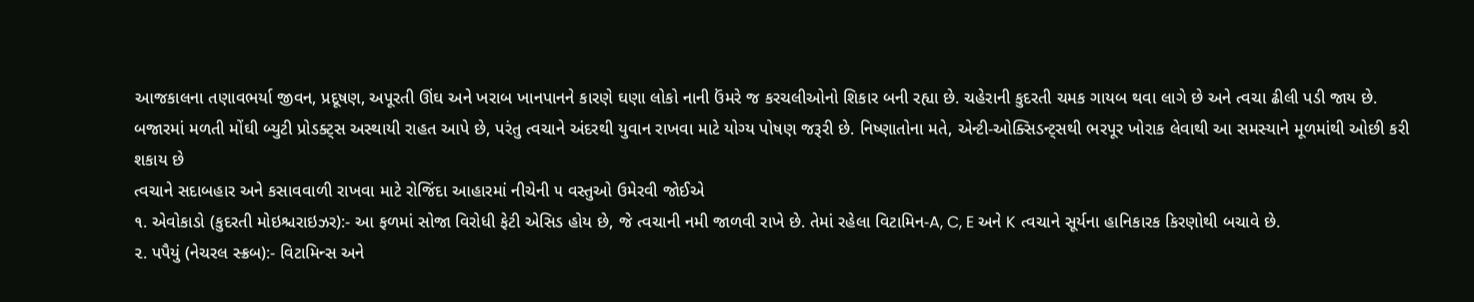આજકાલના તણાવભર્યા જીવન, પ્રદૂષણ, અપૂરતી ઊંઘ અને ખરાબ ખાનપાનને કારણે ઘણા લોકો નાની ઉંમરે જ કરચલીઓનો શિકાર બની રહ્યા છે. ચહેરાની કુદરતી ચમક ગાયબ થવા લાગે છે અને ત્વચા ઢીલી પડી જાય છે. બજારમાં મળતી મોંઘી બ્યુટી પ્રોડક્ટ્સ અસ્થાયી રાહત આપે છે, પરંતુ ત્વચાને અંદરથી યુવાન રાખવા માટે યોગ્ય પોષણ જરૂરી છે. નિષ્ણાતોના મતે, એન્ટી-ઓક્સિડન્ટ્સથી ભરપૂર ખોરાક લેવાથી આ સમસ્યાને મૂળમાંથી ઓછી કરી શકાય છે
ત્વચાને સદાબહાર અને કસાવવાળી રાખવા માટે રોજિંદા આહારમાં નીચેની ૫ વસ્તુઓ ઉમેરવી જોઈએ
૧. એવોકાડો (કુદરતી મોઇશ્ચરાઇઝર):- આ ફળમાં સોજા વિરોધી ફેટી એસિડ હોય છે, જે ત્વચાની નમી જાળવી રાખે છે. તેમાં રહેલા વિટામિન-A, C, E અને K ત્વચાને સૂર્યના હાનિકારક કિરણોથી બચાવે છે.
૨. પપૈયું (નેચરલ સ્ક્રબ):- વિટામિન્સ અને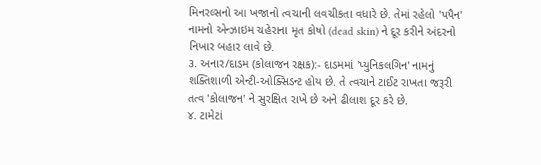મિનરલ્સનો આ ખજાનો ત્વચાની લવચીકતા વધારે છે. તેમાં રહેલો 'પપૈન' નામનો એન્ઝાઇમ ચહેરાના મૃત કોષો (dead skin) ને દૂર કરીને અંદરનો નિખાર બહાર લાવે છે.
૩. અનાર/દાડમ (કોલાજન રક્ષક):- દાડમમાં 'પ્યુનિકલગિન' નામનું શક્તિશાળી એન્ટી-ઓક્સિડન્ટ હોય છે. તે ત્વચાને ટાઈટ રાખતા જરૂરી તત્વ 'કોલાજન' ને સુરક્ષિત રાખે છે અને ઢીલાશ દૂર કરે છે.
૪. ટામેટાં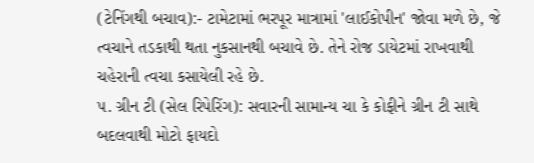(ટેનિંગથી બચાવ):- ટામેટામાં ભરપૂર માત્રામાં 'લાઈકોપીન' જોવા મળે છે, જે ત્વચાને તડકાથી થતા નુકસાનથી બચાવે છે. તેને રોજ ડાયેટમાં રાખવાથી ચહેરાની ત્વચા કસાયેલી રહે છે.
૫. ગ્રીન ટી (સેલ રિપેરિંગ): સવારની સામાન્ય ચા કે કોફીને ગ્રીન ટી સાથે બદલવાથી મોટો ફાયદો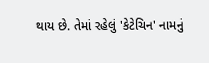થાય છે. તેમાં રહેલું 'કેટેચિન' નામનું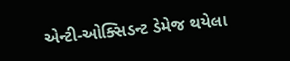એન્ટી-ઓક્સિડન્ટ ડેમેજ થયેલા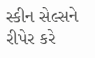સ્કીન સેલ્સને રીપેર કરે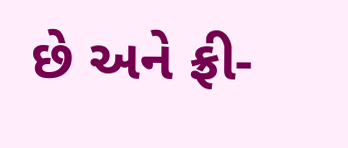છે અને ફ્રી-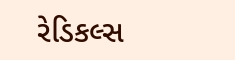રેડિકલ્સ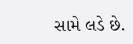સામે લડે છે.